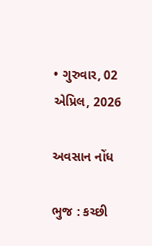• ગુરુવાર, 02 એપ્રિલ, 2026

અવસાન નોંધ

ભુજ : કચ્છી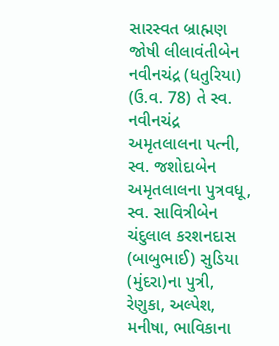સારસ્વત બ્રાહ્મણ જોષી લીલાવંતીબેન નવીનચંદ્ર (ધતુરિયા) (ઉ.વ. 78) તે સ્વ. નવીનચંદ્ર અમૃતલાલના પત્ની, સ્વ. જશોદાબેન અમૃતલાલના પુત્રવધૂ, સ્વ. સાવિત્રીબેન ચંદુલાલ કરશનદાસ (બાબુભાઈ) સુડિયા (મુંદરા)ના પુત્રી, રેણુકા, અલ્પેશ, મનીષા, ભાવિકાના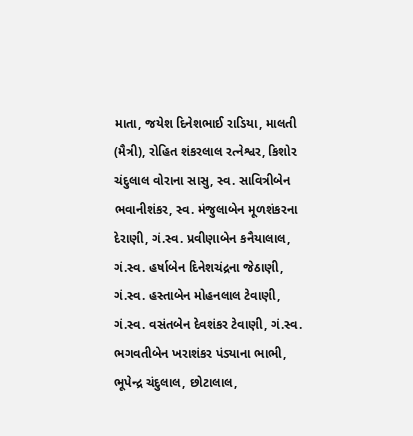માતા, જયેશ દિનેશભાઈ રાડિયા, માલતી (મૈત્રી), રોહિત શંકરલાલ રત્નેશ્વર, કિશોર ચંદુલાલ વોરાના સાસુ, સ્વ. સાવિત્રીબેન ભવાનીશંકર, સ્વ. મંજુલાબેન મૂળશંકરના દેરાણી, ગં.સ્વ. પ્રવીણાબેન કનૈયાલાલ, ગં.સ્વ. હર્ષાબેન દિનેશચંદ્રના જેઠાણી, ગં.સ્વ. હસ્તાબેન મોહનલાલ ટેવાણી, ગં.સ્વ. વસંતબેન દેવશંકર ટેવાણી, ગં.સ્વ. ભગવતીબેન ખરાશંકર પંડ્યાના ભાભી, ભૂપેન્દ્ર ચંદુલાલ, છોટાલાલ,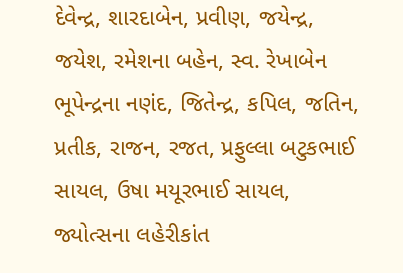દેવેન્દ્ર, શારદાબેન, પ્રવીણ, જયેન્દ્ર, જયેશ, રમેશના બહેન, સ્વ. રેખાબેન ભૂપેન્દ્રના નણંદ, જિતેન્દ્ર, કપિલ, જતિન, પ્રતીક, રાજન, રજત, પ્રફુલ્લા બટુકભાઈ સાયલ, ઉષા મયૂરભાઈ સાયલ, જ્યોત્સના લહેરીકાંત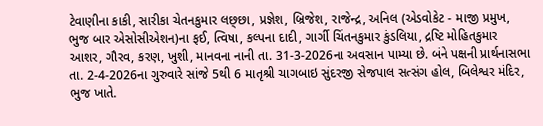ટેવાણીના કાકી, સારીકા ચેતનકુમાર લછ્છા, પ્રજ્ઞેશ, બ્રિજેશ, રાજેન્દ્ર, અનિલ (એડવોકેટ - માજી પ્રમુખ, ભુજ બાર એસોસીએશન)ના ફઈ, ત્વિષા, કલ્પના દાદી, ગાર્ગી ચિંતનકુમાર કુંડલિયા, દ્રષ્ટિ મોહિતકુમાર આશર, ગૌરવ, કરણ, ખુશી, માનવના નાની તા. 31-3-2026ના અવસાન પામ્યા છે. બંને પક્ષની પ્રાર્થનાસભા તા. 2-4-2026ના ગુરુવારે સાંજે 5થી 6 માતૃશ્રી ચાગબાઇ સુંદરજી સેજપાલ સત્સંગ હોલ, બિલેશ્વર મંદિર, ભુજ ખાતે.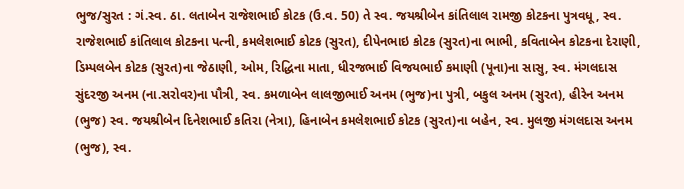ભુજ/સુરત : ગં.સ્વ. ઠા. લતાબેન રાજેશભાઈ કોટક (ઉ.વ. 50) તે સ્વ. જયશ્રીબેન કાંતિલાલ રામજી કોટકના પુત્રવધૂ, સ્વ. રાજેશભાઈ કાંતિલાલ કોટકના પત્ની, કમલેશભાઈ કોટક (સુરત), દીપેનભાઇ કોટક (સુરત)ના ભાભી, કવિતાબેન કોટકના દેરાણી, ડિમ્પલબેન કોટક (સુરત)ના જેઠાણી, ઓમ, રિદ્ધિના માતા, ધીરજભાઈ વિજયભાઈ કમાણી (પૂના)ના સાસુ, સ્વ. મંગલદાસ સુંદરજી અનમ (ના.સરોવર)ના પૌત્રી, સ્વ. કમળાબેન લાલજીભાઈ અનમ (ભુજ)ના પુત્રી, બકુલ અનમ (સુરત), હીરેન અનમ (ભુજ) સ્વ. જયશ્રીબેન દિનેશભાઈ કતિરા (નેત્રા), હિનાબેન કમલેશભાઈ કોટક (સુરત)ના બહેન, સ્વ. મુલજી મંગલદાસ અનમ (ભુજ), સ્વ.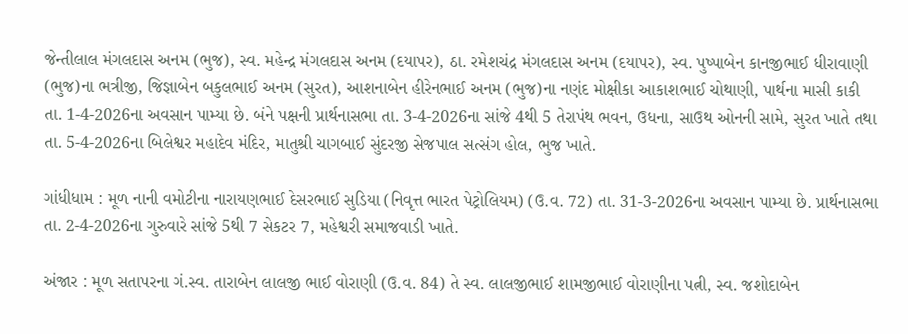જેન્તીલાલ મંગલદાસ અનમ (ભુજ), સ્વ. મહેન્દ્ર મંગલદાસ અનમ (દયાપર), ઠા. રમેશચંદ્ર મંગલદાસ અનમ (દયાપર), સ્વ. પુષ્પાબેન કાનજીભાઈ ધીરાવાણી (ભુજ)ના ભત્રીજી, જિજ્ઞાબેન બકુલભાઈ અનમ (સુરત), આશનાબેન હીરેનભાઈ અનમ (ભુજ)ના નણંદ મોક્ષીકા આકાશભાઈ ચોથાણી, પાર્થના માસી કાકી તા. 1-4-2026ના અવસાન પામ્યા છે. બંને પક્ષની પ્રાર્થનાસભા તા. 3-4-2026ના સાંજે 4થી 5 તેરાપંથ ભવન, ઉધના, સાઉથ ઓનની સામે, સુરત ખાતે તથા તા. 5-4-2026ના બિલેશ્વર મહાદેવ મંદિર, માતુશ્રી ચાગબાઈ સુંદરજી સેજપાલ સત્સંગ હોલ, ભુજ ખાતે.

ગાંધીધામ : મૂળ નાની વમોટીના નારાયણભાઈ દેસરભાઈ સુડિયા (નિવૃત્ત ભારત પેટ્રોલિયમ) (ઉ.વ. 72) તા. 31-3-2026ના અવસાન પામ્યા છે. પ્રાર્થનાસભા તા. 2-4-2026ના ગુરુવારે સાંજે 5થી 7 સેકટર 7, મહેશ્વરી સમાજવાડી ખાતે.

અંજાર : મૂળ સતાપરના ગં.સ્વ. તારાબેન લાલજી ભાઈ વોરાણી (ઉ.વ. 84) તે સ્વ. લાલજીભાઈ શામજીભાઈ વોરાણીના પત્ની, સ્વ. જશોદાબેન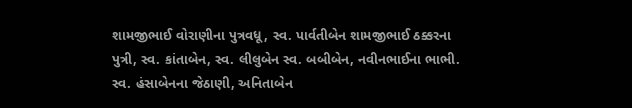શામજીભાઈ વોરાણીના પુત્રવધૂ, સ્વ. પાર્વતીબેન શામજીભાઈ ઠક્કરના પુત્રી, સ્વ. કાંતાબેન, સ્વ. લીલુબેન સ્વ. બબીબેન, નવીનભાઈના ભાભી. સ્વ. હંસાબેનના જેઠાણી, અનિતાબેન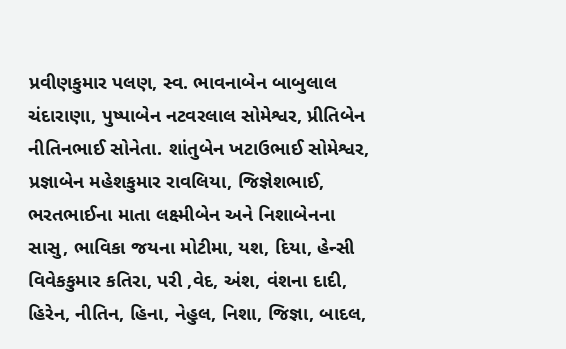પ્રવીણકુમાર પલણ, સ્વ. ભાવનાબેન બાબુલાલ ચંદારાણા, પુષ્પાબેન નટવરલાલ સોમેશ્વર, પ્રીતિબેન નીતિનભાઈ સોનેતા. શાંતુબેન ખટાઉભાઈ સોમેશ્વર, પ્રજ્ઞાબેન મહેશકુમાર રાવલિયા, જિજ્ઞેશભાઈ, ભરતભાઈના માતા લક્ષ્મીબેન અને નિશાબેનના સાસુ, ભાવિકા જયના મોટીમા, યશ, દિયા, હેન્સી વિવેકકુમાર કતિરા, પરી ,વેદ, અંશ, વંશના દાદી, હિરેન, નીતિન, હિના, નેહુલ, નિશા, જિજ્ઞા, બાદલ,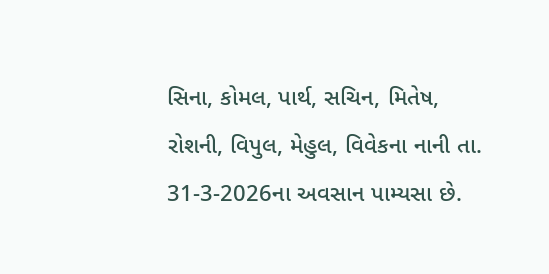સિના, કોમલ, પાર્થ, સચિન, મિતેષ, રોશની, વિપુલ, મેહુલ, વિવેકના નાની તા. 31-3-2026ના અવસાન પામ્યસા છે.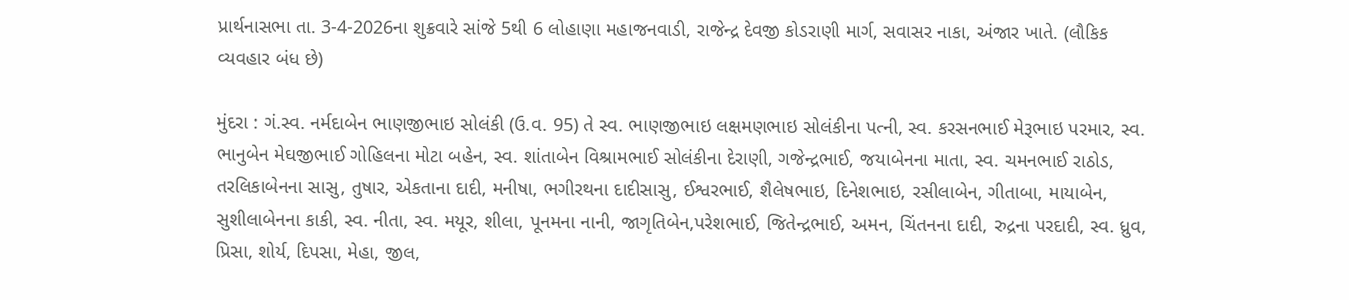પ્રાર્થનાસભા તા. 3-4-2026ના શુક્રવારે સાંજે 5થી 6 લોહાણા મહાજનવાડી, રાજેન્દ્ર દેવજી કોડરાણી માર્ગ, સવાસર નાકા, અંજાર ખાતે. (લૌકિક વ્યવહાર બંધ છે)

મુંદરા : ગં.સ્વ. નર્મદાબેન ભાણજીભાઇ સોલંકી (ઉ.વ. 95) તે સ્વ. ભાણજીભાઇ લક્ષમણભાઇ સોલંકીના પત્ની, સ્વ. કરસનભાઈ મેરૂભાઇ પરમાર, સ્વ. ભાનુબેન મેઘજીભાઈ ગોહિલના મોટા બહેન, સ્વ. શાંતાબેન વિશ્રામભાઈ સોલંકીના દેરાણી, ગજેન્દ્રભાઈ, જયાબેનના માતા, સ્વ. ચમનભાઈ રાઠોડ, તરલિકાબેનના સાસુ, તુષાર, એકતાના દાદી, મનીષા, ભગીરથના દાદીસાસુ, ઈશ્વરભાઈ, શૈલેષભાઇ, દિનેશભાઇ, રસીલાબેન, ગીતાબા, માયાબેન, સુશીલાબેનના કાકી, સ્વ. નીતા, સ્વ. મયૂર, શીલા, પૂનમના નાની, જાગૃતિબેન,પરેશભાઈ, જિતેન્દ્રભાઈ, અમન, ચિંતનના દાદી, રુદ્રના પરદાદી, સ્વ. ધ્રુવ, પ્રિસા, શોર્ય, દિપસા, મેહા, જીલ,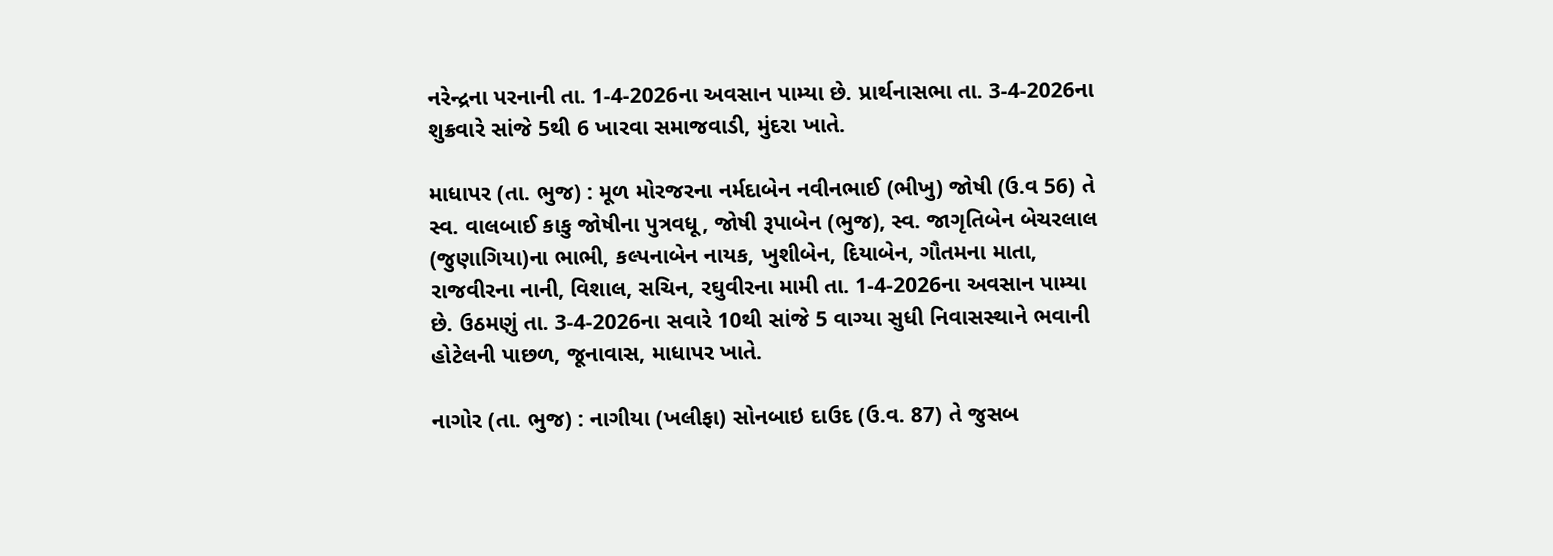નરેન્દ્રના પરનાની તા. 1-4-2026ના અવસાન પામ્યા છે. પ્રાર્થનાસભા તા. 3-4-2026ના શુક્રવારે સાંજે 5થી 6 ખારવા સમાજવાડી, મુંદરા ખાતે.

માધાપર (તા. ભુજ) : મૂળ મોરજરના નર્મદાબેન નવીનભાઈ (ભીખુ) જોષી (ઉ.વ 56) તે સ્વ. વાલબાઈ કાકુ જોષીના પુત્રવધૂ, જોષી રૂપાબેન (ભુજ), સ્વ. જાગૃતિબેન બેચરલાલ (જુણાગિયા)ના ભાભી, કલ્પનાબેન નાયક, ખુશીબેન, દિયાબેન, ગૌતમના માતા, રાજવીરના નાની, વિશાલ, સચિન, રઘુવીરના મામી તા. 1-4-2026ના અવસાન પામ્યા છે. ઉઠમણું તા. 3-4-2026ના સવારે 10થી સાંજે 5 વાગ્યા સુધી નિવાસસ્થાને ભવાની હોટેલની પાછળ, જૂનાવાસ, માધાપર ખાતે.

નાગોર (તા. ભુજ) : નાગીયા (ખલીફા) સોનબાઇ દાઉદ (ઉ.વ. 87) તે જુસબ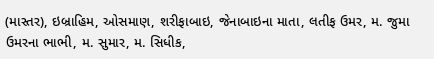(માસ્તર), ઇબ્રાહિમ, ઓસમાણ, શરીફાબાઇ, જેનાબાઇના માતા, લતીફ ઉમર, મ. જુમા ઉમરના ભાભી, મ. સુમાર, મ. સિધીક,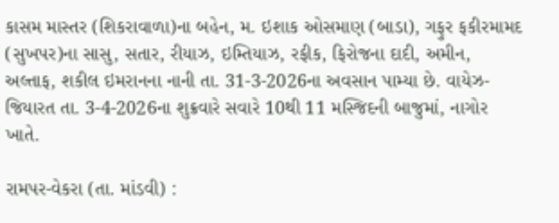કાસમ માસ્તર (શિકરાવાળા)ના બહેન, મ. ઇશાક ઓસમાણ (બાડા), ગફુર ફકીરમામદ (સુખપર)ના સાસુ, સતાર, રીયાઝ, ઇમ્તિયાઝ, રફીક, ફિરોજના દાદી, અમીન, અલ્તાફ, શકીલ ઇમરાનના નાની તા. 31-3-2026ના અવસાન પામ્યા છે. વાયેઝ-જિયારત તા. 3-4-2026ના શુક્રવારે સવારે 10થી 11 મસ્જિદની બાજુમાં, નાગોર ખાતે.

રામપર-વેકરા (તા. માંડવી) :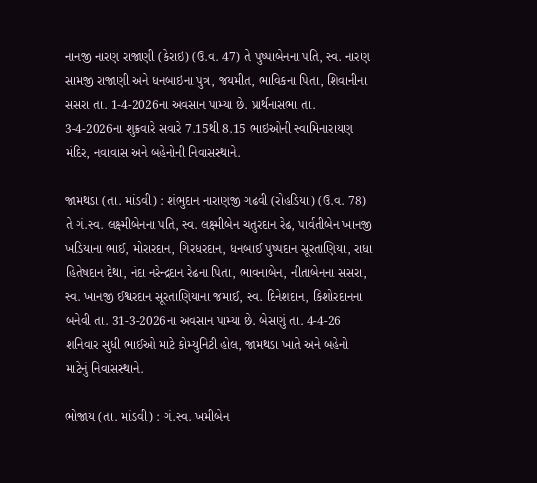નાનજી નારણ રાજાણી (કેરાઇ) (ઉ.વ. 47) તે પુષ્પાબેનના પતિ, સ્વ. નારણ સામજી રાજાણી અને ધનબાઇના પુત્ર, જયમીત, ભાવિકના પિતા, શિવાનીના સસરા તા. 1-4-2026ના અવસાન પામ્યા છે. પ્રાર્થનાસભા તા. 3-4-2026ના શુક્રવારે સવારે 7.15થી 8.15 ભાઇઓની સ્વામિનારાયણ મંદિર, નવાવાસ અને બહેનોની નિવાસસ્થાને.

જામથડા (તા. માંડવી) : શંભુદાન નારાણજી ગઢવી (રોહડિયા) (ઉ.વ. 78) તે ગં.સ્વ. લક્ષ્મીબેનના પતિ, સ્વ. લક્ષ્મીબેન ચતુરદાન રેઢ, પાર્વતીબેન ખાનજી ખડિયાના ભાઈ, મોરારદાન, ગિરધરદાન, ધનબાઈ પુષ્પદાન સૂરતાણિયા, રાધા હિતેષદાન દેથા, નંદા નરેન્દ્રદાન રેઢના પિતા, ભાવનાબેન, નીતાબેનના સસરા, સ્વ. ખાનજી ઈશ્વરદાન સૂરતાણિયાના જમાઈ, સ્વ. દિનેશદાન, કિશોરદાનના બનેવી તા. 31-3-2026ના અવસાન પામ્યા છે. બેસણું તા. 4-4-26 શનિવાર સુધી ભાઈઓ માટે કોમ્યુનિટી હોલ, જામથડા ખાતે અને બહેનો માટેનું નિવાસસ્થાને.

ભોજાય (તા. માંડવી) : ગં.સ્વ. ખમીબેન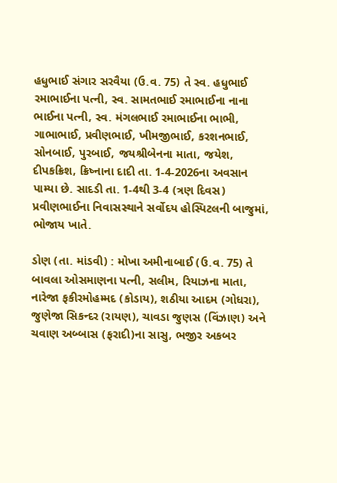હધુભાઈ સંગાર સરવૈયા (ઉ.વ. 75) તે સ્વ. હધુભાઈ રમાભાઈના પત્ની, સ્વ. સામતભાઈ રમાભાઈના નાના ભાઈના પત્ની, સ્વ. મંગલભાઈ રમાભાઈના ભાભી, ગાભાભાઈ, પ્રવીણભાઈ, ખીમજીભાઈ, કરશનભાઈ, સોનબાઈ, પુરબાઈ, જયશ્રીબેનના માતા, જયેશ, દીપકક્રિશ, ક્રિષ્નાના દાદી તા. 1-4-2026ના અવસાન પામ્યા છે. સાદડી તા. 1-4થી 3-4 (ત્રણ દિવસ) પ્રવીણભાઈના નિવાસસ્થાને સર્વોદય હોસ્પિટલની બાજુમાં, ભોજાય ખાતે.

ડોણ (તા. માંડવી) : મોખા અમીનાબાઈ (ઉ.વ. 75) તે બાવલા ઓસમાણના પત્ની, સલીમ, રિયાઝના માતા, નારેજા ફકીરમોહમ્મદ (કોડાય), શઠીયા આદમ (ગોધરા), જુણેજા સિકન્દર (રાયણ), ચાવડા જુણસ (વિંઝાણ) અને ચવાણ અબ્બાસ (ફરાદી)ના સાસુ, ભજીર અકબર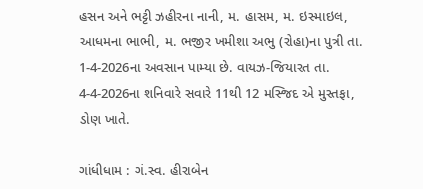હસન અને ભટ્ટી ઝહીરના નાની, મ. હાસમ, મ. ઇસ્માઇલ, આધમના ભાભી, મ. ભજીર ખમીશા અભુ (રોહા)ના પુત્રી તા. 1-4-2026ના અવસાન પામ્યા છે. વાયઝ-જિયારત તા. 4-4-2026ના શનિવારે સવારે 11થી 12 મસ્જિદ એ મુસ્તફા, ડોણ ખાતે.

ગાંધીધામ : ગં.સ્વ. હીરાબેન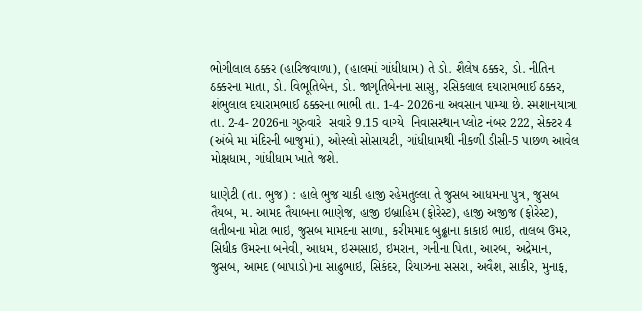ભોગીલાલ ઠક્કર (હારિજવાળા), (હાલમાં ગાંધીધામ) તે ડો. શૈલેષ ઠક્કર, ડો. નીતિન ઠક્કરના માતા, ડો. વિભૂતિબેન, ડો. જાગૃતિબેનના સાસુ, રસિકલાલ દયારામભાઈ ઠક્કર, શંભુલાલ દયારામભાઈ ઠક્કરના ભાભી તા. 1-4- 2026ના અવસાન પામ્યા છે. સ્મશાનયાત્રા  તા. 2-4- 2026ના ગુરુવારે  સવારે 9.15 વાગ્યે  નિવાસસ્થાન પ્લોટ નંબર 222, સેક્ટર 4 (અંબે મા મંદિરની બાજુમાં), ઓસ્લો સોસાયટી, ગાંધીધામથી નીકળી ડીસી-5 પાછળ આવેલ મોક્ષધામ, ગાંધીધામ ખાતે જશે.

ધાણેટી (તા. ભુજ) : હાલે ભુજ ચાકી હાજી રહેમતુલ્લા તે જુસબ આધમના પુત્ર, જુસબ તૈયબ, મ. આમદ તૈયાબના ભાણેજ, હાજી ઇબ્રાહિમ (ફોરેસ્ટ), હાજી અજીજ (ફોરેસ્ટ), લતીબના મોટા ભાઇ, જુસબ મામદના સાળા, કરીમમાદ બુઢ્ઢાના કાકાઇ ભાઇ, તાલબ ઉમર, સિધીક ઉમરના બનેવી, આધમ, ઇસ્મસાઇ, ઇમરાન, ગનીના પિતા, આરબ, અદ્રેમાન, જુસબ, આમદ (બાપાડો)ના સાઢુભાઇ, સિકંદર, રિયાઝના સસરા, અવૈશ, સાકીર, મુનાફ,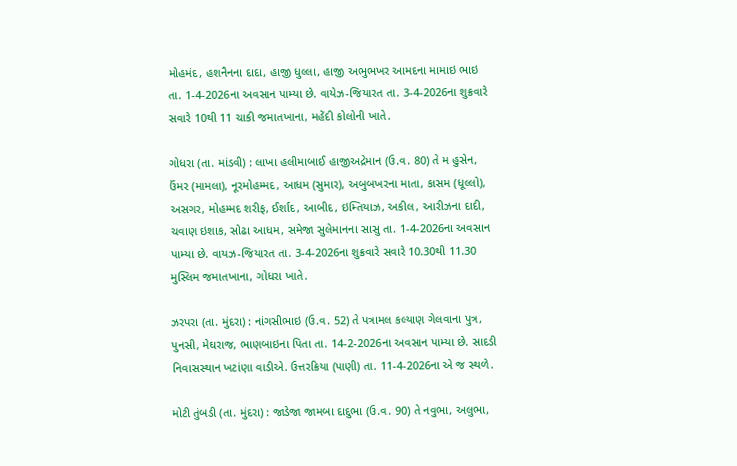મોહમંદ, હશનૈનના દાદા, હાજી ધુલ્લા, હાજી અભુભખર આમદના મામાઇ ભાઇ તા. 1-4-2026ના અવસાન પામ્યા છે. વાયેઝ-જિયારત તા. 3-4-2026ના શુક્રવારે સવારે 10થી 11 ચાકી જમાતખાના, મહેંદી કોલોની ખાતે.

ગોધરા (તા. માંડવી) : લાખા હલીમાબાઈ હાજીઅદ્રેમાન (ઉ.વ. 80) તે મ હુસેન, ઉંમર (મામલા), નૂરમોહમ્મદ, આધમ (સુમાર), અબુબખરના માતા, કાસમ (ધૂલ્લો), અસગર, મોહમ્મદ શરીફ, ઈર્શાદ, આબીદ, ઇમ્તિયાઝ, અકીલ, આરીઝના દાદી, ચવાણ ઇશાક, સોઢા આધમ, સમેજા સુલેમાનના સાસુ તા. 1-4-2026ના અવસાન પામ્યા છે. વાયઝ-જિયારત તા. 3-4-2026ના શુક્રવારે સવારે 10.30થી 11.30 મુસ્લિમ જમાતખાના, ગોધરા ખાતે.

ઝરપરા (તા. મુંદરા) : નાંગસીભાઇ (ઉ.વ. 52) તે પત્રામલ કલ્યાણ ગેલવાના પુત્ર, પુનસી, મેઘરાજ, ભાણબાઇના પિતા તા. 14-2-2026ના અવસાન પામ્યા છે. સાદડી નિવાસસ્થાન ખટાંણા વાડીએ. ઉત્તરક્રિયા (પાણી) તા. 11-4-2026ના એ જ સ્થળે.

મોટી તુંબડી (તા. મુંદરા) : જાડેજા જામબા દાદુભા (ઉ.વ. 90) તે નવુભા, અલુભા,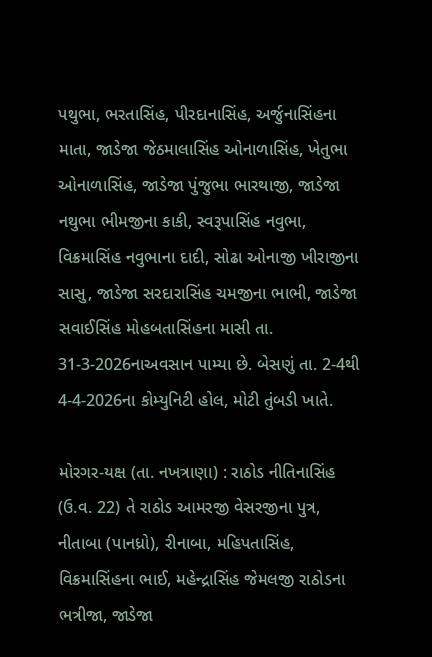પથુભા, ભરતાસિંહ, પીરદાનાસિંહ, અર્જુનાસિંહના માતા, જાડેજા જેઠમાલાસિંહ ઓનાળાસિંહ, ખેતુભા ઓનાળાસિંહ, જાડેજા પુંજુભા ભારથાજી, જાડેજા નથુભા ભીમજીના કાકી, સ્વરૂપાસિંહ નવુભા, વિક્રમાસિંહ નવુભાના દાદી, સોઢા ઓનાજી ખીરાજીના સાસુ, જાડેજા સરદારાસિંહ ચમજીના ભાભી, જાડેજા સવાઈસિંહ મોહબતાસિંહના માસી તા. 31-3-2026નાઅવસાન પામ્યા છે. બેસણું તા. 2-4થી 4-4-2026ના કોમ્યુનિટી હોલ, મોટી તુંબડી ખાતે.

મોરગર-યક્ષ (તા. નખત્રાણા) : રાઠોડ નીતિનાસિંહ (ઉ.વ. 22) તે રાઠોડ આમરજી વેસરજીના પુત્ર, નીતાબા (પાનધ્રો), રીનાબા, મહિપતાસિંહ, વિક્રમાસિંહના ભાઈ, મહેન્દ્રાસિંહ જેમલજી રાઠોડના ભત્રીજા, જાડેજા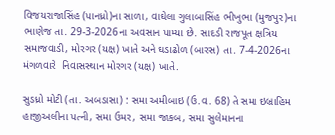વિજયરાજાસિંહ (પાનધ્રો)ના સાળા, વાઘેલા ગુલાબાસિંહ ભીખુભા (મુજપુર)ના ભાણેજ તા. 29-3-2026ના અવસાન પામ્યા છે. સાદડી રાજપૂત ક્ષત્રિય સમાજવાડી, મોરગર (યક્ષ) ખાતે અને ઘડાઢોળ (બારસ) તા. 7-4-2026ના મંગળવારે  નિવાસસ્થાન મોરગર (યક્ષ) ખાતે.

સુડધ્રો મોટી (તા. અબડાસા) : સમા અમીબાઇ (ઉ.વ. 68) તે સમા ઇબ્રાહિમ હાજીઅલીના પત્ની, સમા ઉમર, સમા જાકબ, સમા સુલેમાનના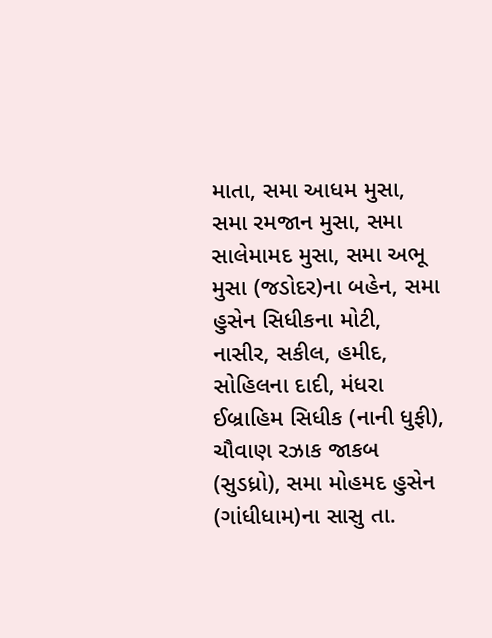માતા, સમા આધમ મુસા, સમા રમજાન મુસા, સમા સાલેમામદ મુસા, સમા અભૂ મુસા (જડોદર)ના બહેન, સમા હુસેન સિધીકના મોટી, નાસીર, સકીલ, હમીદ, સોહિલના દાદી, મંધરા ઈબ્રાહિમ સિધીક (નાની ધુફી), ચૌવાણ રઝાક જાકબ (સુડધ્રો), સમા મોહમદ હુસેન (ગાંધીધામ)ના સાસુ તા.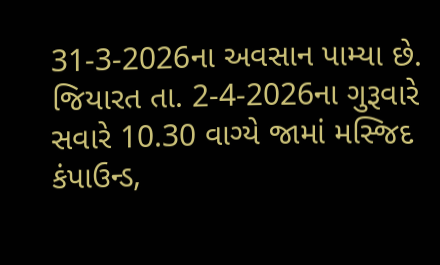31-3-2026ના અવસાન પામ્યા છે. જિયારત તા. 2-4-2026ના ગુરૂવારે સવારે 10.30 વાગ્યે જામાં મસ્જિદ કંપાઉન્ડ,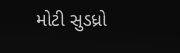મોટી સુડધ્રો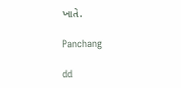ખાતે.

Panchang

dd